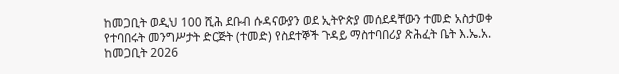ከመጋቢት ወዲህ 100 ሺሕ ደቡብ ሱዳናውያን ወደ ኢትዮጵያ መሰደዳቸውን ተመድ አስታወቀ
የተባበሩት መንግሥታት ድርጅት (ተመድ) የስደተኞች ጉዳይ ማስተባበሪያ ጽሕፈት ቤት እ.ኤ.አ. ከመጋቢት 2026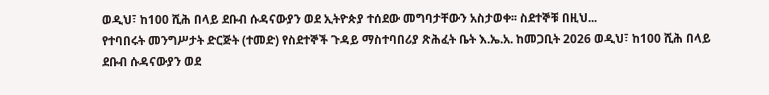ወዲህ፣ ከ100 ሺሕ በላይ ደቡብ ሱዳናውያን ወደ ኢትዮጵያ ተሰደው መግባታቸውን አስታወቀ፡፡ ስደተኞቹ በዚህ...
የተባበሩት መንግሥታት ድርጅት (ተመድ) የስደተኞች ጉዳይ ማስተባበሪያ ጽሕፈት ቤት እ.ኤ.አ. ከመጋቢት 2026 ወዲህ፣ ከ100 ሺሕ በላይ ደቡብ ሱዳናውያን ወደ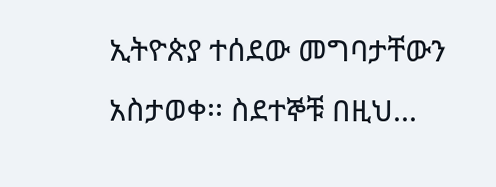ኢትዮጵያ ተሰደው መግባታቸውን አስታወቀ፡፡ ስደተኞቹ በዚህ...